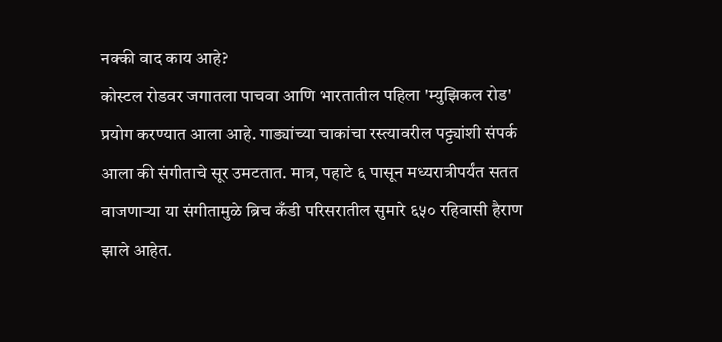नक्की वाद काय आहे?
कोस्टल रोडवर जगातला पाचवा आणि भारतातील पहिला 'म्युझिकल रोड' प्रयोग करण्यात आला आहे. गाड्यांच्या चाकांचा रस्त्यावरील पट्ट्यांशी संपर्क आला की संगीताचे सूर उमटतात. मात्र, पहाटे ६ पासून मध्यरात्रीपर्यंत सतत वाजणाऱ्या या संगीतामुळे ब्रिच कँडी परिसरातील सुमारे ६५० रहिवासी हैराण झाले आहेत.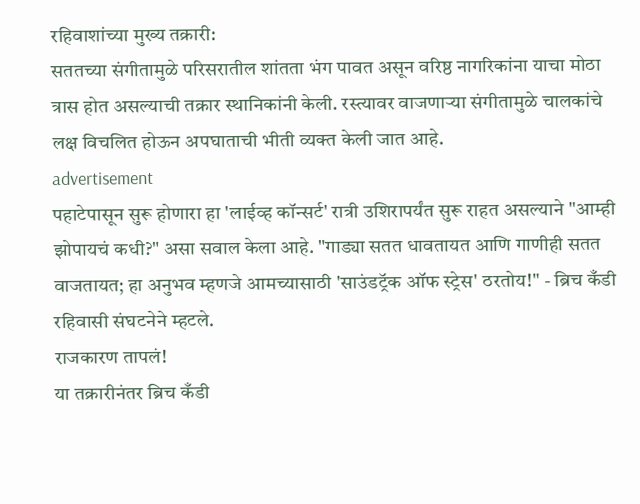रहिवाशांच्या मुख्य तक्रारी:
सततच्या संगीतामुळे परिसरातील शांतता भंग पावत असून वरिष्ठ नागरिकांना याचा मोठा त्रास होत असल्याची तक्रार स्थानिकांनी केली. रस्त्यावर वाजणाऱ्या संगीतामुळे चालकांचे लक्ष विचलित होऊन अपघाताची भीती व्यक्त केली जात आहे.
advertisement
पहाटेपासून सुरू होणारा हा 'लाईव्ह कॉन्सर्ट' रात्री उशिरापर्यंत सुरू राहत असल्याने "आम्ही झोपायचं कधी?" असा सवाल केला आहे. "गाड्या सतत धावतायत आणि गाणीही सतत वाजतायत; हा अनुभव म्हणजे आमच्यासाठी 'साउंडट्रॅक ऑफ स्ट्रेस' ठरतोय!" - ब्रिच कँडी रहिवासी संघटनेने म्हटले.
राजकारण तापलं!
या तक्रारीनंतर ब्रिच कँडी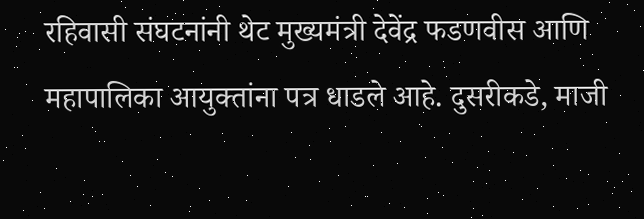रहिवासी संघटनांनी थेट मुख्यमंत्री देवेंद्र फडणवीस आणि महापालिका आयुक्तांना पत्र धाडले आहे. दुसरीकडे, माजी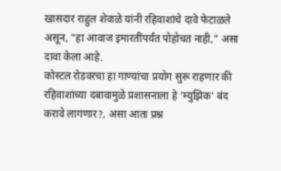खासदार राहुल शेवाळे यांनी रहिवाशांचे दावे फेटाळले असून, "हा आवाज इमारतींपर्यंत पोहोचत नाही," असा दावा केला आहे.
कोस्टल रोडवरचा हा गाण्यांचा प्रयोग सुरू राहणार की रहिवाशांच्या दबावामुळे प्रशासनाला हे 'म्युझिक' बंद करावे लागणार?, असा आता प्रश्न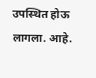उपस्थित होऊ लागला. आहे.